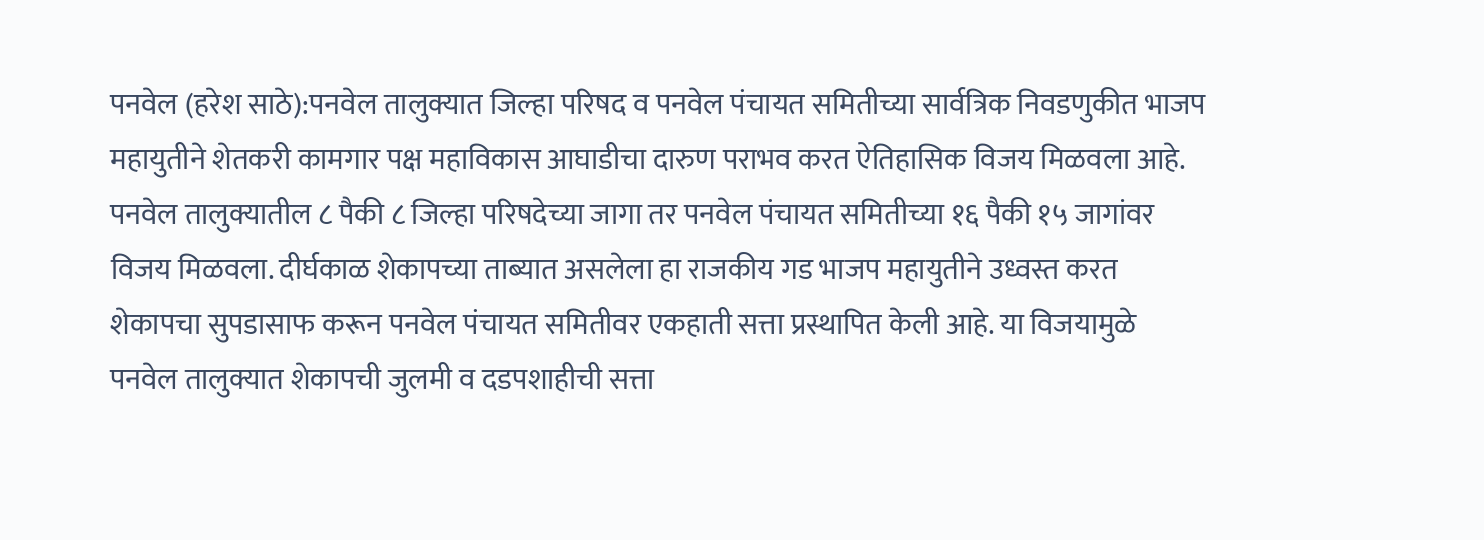पनवेल (हरेश साठे):पनवेल तालुक्यात जिल्हा परिषद व पनवेल पंचायत समितीच्या सार्वत्रिक निवडणुकीत भाजप महायुतीने शेतकरी कामगार पक्ष महाविकास आघाडीचा दारुण पराभव करत ऐतिहासिक विजय मिळवला आहे. पनवेल तालुक्यातील ८ पैकी ८ जिल्हा परिषदेच्या जागा तर पनवेल पंचायत समितीच्या १६ पैकी १५ जागांवर विजय मिळवला. दीर्घकाळ शेकापच्या ताब्यात असलेला हा राजकीय गड भाजप महायुतीने उध्वस्त करत शेकापचा सुपडासाफ करून पनवेल पंचायत समितीवर एकहाती सत्ता प्रस्थापित केली आहे. या विजयामुळे पनवेल तालुक्यात शेकापची जुलमी व दडपशाहीची सत्ता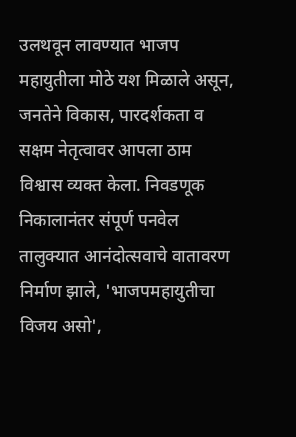उलथवून लावण्यात भाजप महायुतीला मोठे यश मिळाले असून, जनतेने विकास, पारदर्शकता व सक्षम नेतृत्वावर आपला ठाम विश्वास व्यक्त केला. निवडणूक निकालानंतर संपूर्ण पनवेल तालुक्यात आनंदोत्सवाचे वातावरण निर्माण झाले, 'भाजपमहायुतीचा विजय असो',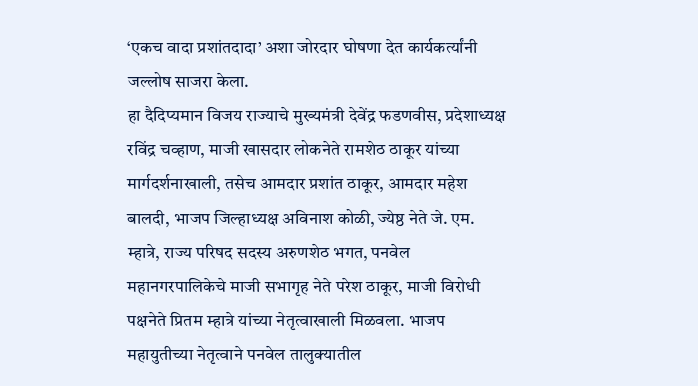‘एकच वादा प्रशांतदादा’ अशा जोरदार घोषणा देत कार्यकर्त्यांनी जल्लोष साजरा केला.
हा दैदिप्यमान विजय राज्याचे मुख्यमंत्री देवेंद्र फडणवीस, प्रदेशाध्यक्ष रविंद्र चव्हाण, माजी खासदार लोकनेते रामशेठ ठाकूर यांच्या मार्गदर्शनाखाली, तसेच आमदार प्रशांत ठाकूर, आमदार महेश बालदी, भाजप जिल्हाध्यक्ष अविनाश कोळी, ज्येष्ठ नेते जे. एम. म्हात्रे, राज्य परिषद सदस्य अरुणशेठ भगत, पनवेल महानगरपालिकेचे माजी सभागृह नेते परेश ठाकूर, माजी विरोधी पक्षनेते प्रितम म्हात्रे यांच्या नेतृत्वाखाली मिळवला. भाजप महायुतीच्या नेतृत्वाने पनवेल तालुक्यातील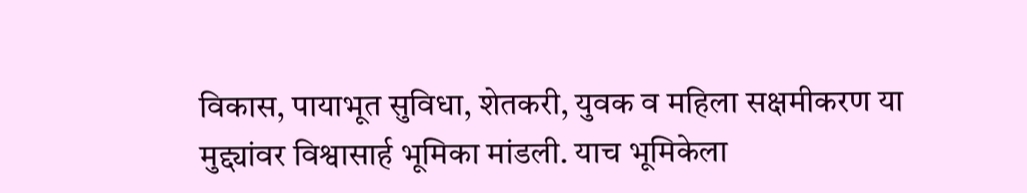विकास, पायाभूत सुविधा, शेतकरी, युवक व महिला सक्षमीकरण या मुद्द्यांवर विश्वासार्ह भूमिका मांडली. याच भूमिकेला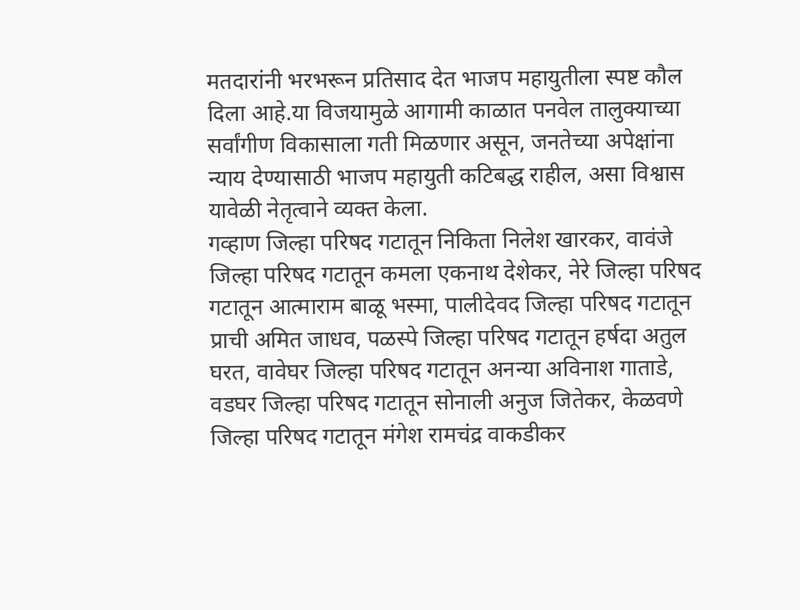मतदारांनी भरभरून प्रतिसाद देत भाजप महायुतीला स्पष्ट कौल दिला आहे.या विजयामुळे आगामी काळात पनवेल तालुक्याच्या सर्वांगीण विकासाला गती मिळणार असून, जनतेच्या अपेक्षांना न्याय देण्यासाठी भाजप महायुती कटिबद्ध राहील, असा विश्वास यावेळी नेतृत्वाने व्यक्त केला.
गव्हाण जिल्हा परिषद गटातून निकिता निलेश खारकर, वावंजे जिल्हा परिषद गटातून कमला एकनाथ देशेकर, नेरे जिल्हा परिषद गटातून आत्माराम बाळू भस्मा, पालीदेवद जिल्हा परिषद गटातून प्राची अमित जाधव, पळस्पे जिल्हा परिषद गटातून हर्षदा अतुल घरत, वावेघर जिल्हा परिषद गटातून अनन्या अविनाश गाताडे, वडघर जिल्हा परिषद गटातून सोनाली अनुज जितेकर, केळवणे जिल्हा परिषद गटातून मंगेश रामचंद्र वाकडीकर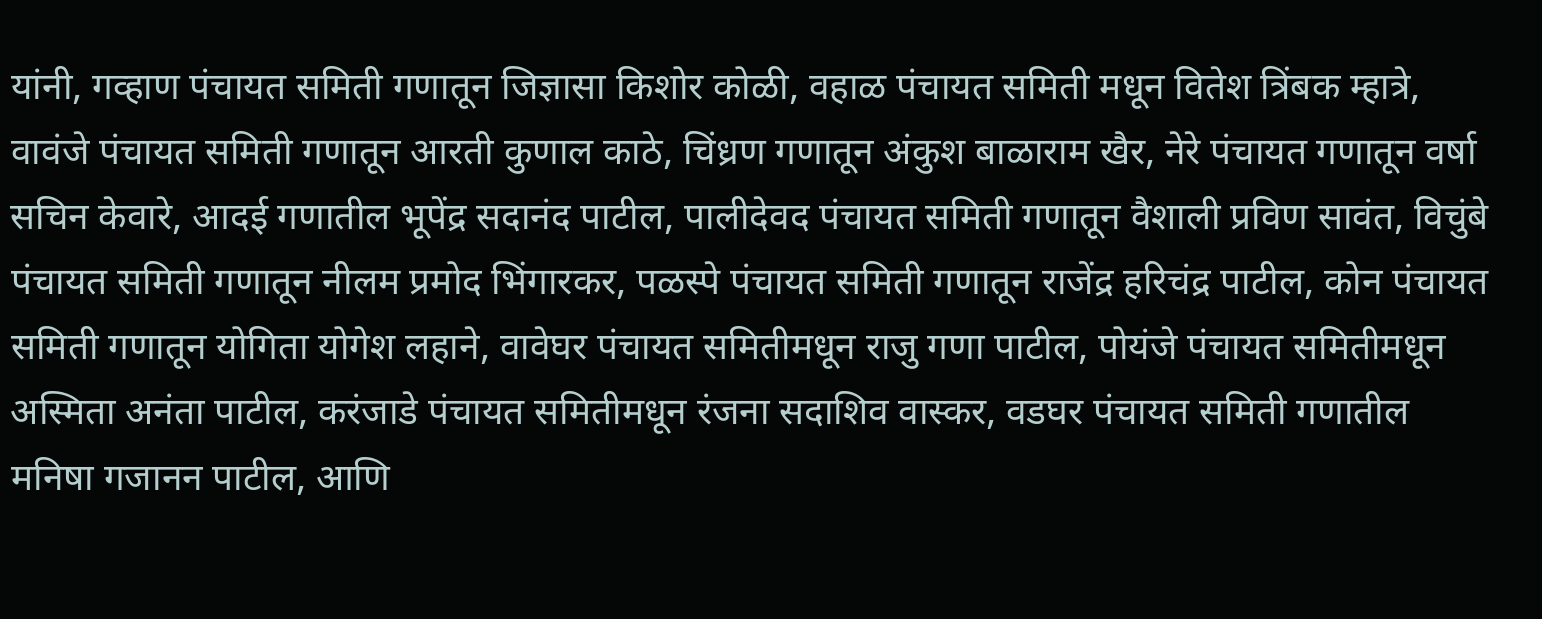यांनी, गव्हाण पंचायत समिती गणातून जिज्ञासा किशोर कोळी, वहाळ पंचायत समिती मधून वितेश त्रिंबक म्हात्रे, वावंजे पंचायत समिती गणातून आरती कुणाल काठे, चिंध्रण गणातून अंकुश बाळाराम खैर, नेरे पंचायत गणातून वर्षा सचिन केवारे, आदई गणातील भूपेंद्र सदानंद पाटील, पालीदेवद पंचायत समिती गणातून वैशाली प्रविण सावंत, विचुंबे पंचायत समिती गणातून नीलम प्रमोद भिंगारकर, पळस्पे पंचायत समिती गणातून राजेंद्र हरिचंद्र पाटील, कोन पंचायत समिती गणातून योगिता योगेश लहाने, वावेघर पंचायत समितीमधून राजु गणा पाटील, पोयंजे पंचायत समितीमधून अस्मिता अनंता पाटील, करंजाडे पंचायत समितीमधून रंजना सदाशिव वास्कर, वडघर पंचायत समिती गणातील मनिषा गजानन पाटील, आणि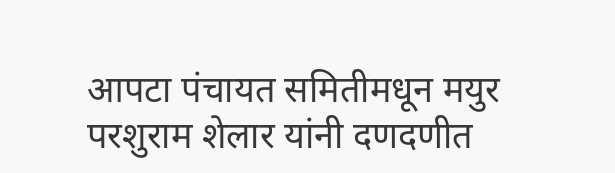आपटा पंचायत समितीमधून मयुर परशुराम शेलार यांनी दणदणीत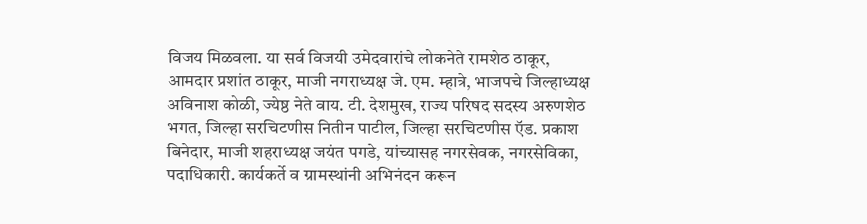विजय मिळवला. या सर्व विजयी उमेदवारांचे लोकनेते रामशेठ ठाकूर, आमदार प्रशांत ठाकूर, माजी नगराध्यक्ष जे. एम. म्हात्रे, भाजपचे जिल्हाध्यक्ष अविनाश कोळी, ज्येष्ठ नेते वाय. टी. देशमुख, राज्य परिषद सदस्य अरुणशेठ भगत, जिल्हा सरचिटणीस नितीन पाटील, जिल्हा सरचिटणीस ऍड. प्रकाश बिनेदार, माजी शहराध्यक्ष जयंत पगडे, यांच्यासह नगरसेवक, नगरसेविका, पदाधिकारी. कार्यकर्ते व ग्रामस्थांनी अभिनंदन करून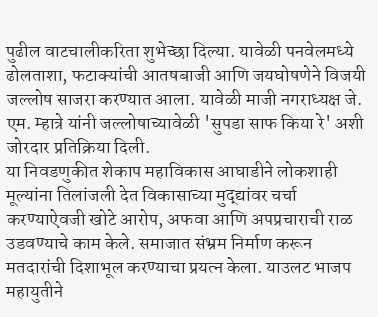पुढील वाटचालीकरिता शुभेच्छा दिल्या. यावेळी पनवेलमध्ये ढोलताशा, फटाक्यांची आतषबाजी आणि जयघोषणेने विजयी जल्लोष साजरा करण्यात आला. यावेळी माजी नगराध्यक्ष जे. एम. म्हात्रे यांनी जल्लोषाच्यावेळी 'सुपडा साफ किया रे' अशी जोरदार प्रतिक्रिया दिली.
या निवडणुकीत शेकाप महाविकास आघाडीने लोकशाही मूल्यांना तिलांजली देत विकासाच्या मुद्द्यांवर चर्चा करण्याऐवजी खोटे आरोप, अफवा आणि अपप्रचाराची राळ उडवण्याचे काम केले. समाजात संभ्रम निर्माण करून मतदारांची दिशाभूल करण्याचा प्रयत्न केला. याउलट भाजप महायुतीने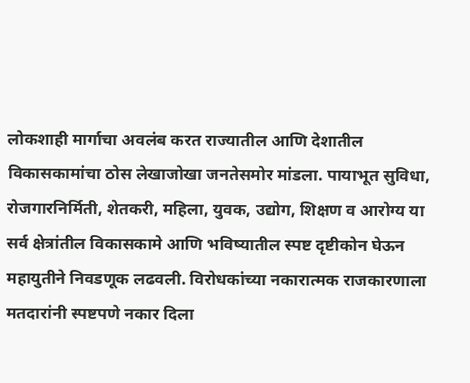लोकशाही मार्गाचा अवलंब करत राज्यातील आणि देशातील विकासकामांचा ठोस लेखाजोखा जनतेसमोर मांडला. पायाभूत सुविधा, रोजगारनिर्मिती, शेतकरी, महिला, युवक, उद्योग, शिक्षण व आरोग्य या सर्व क्षेत्रांतील विकासकामे आणि भविष्यातील स्पष्ट दृष्टीकोन घेऊन महायुतीने निवडणूक लढवली. विरोधकांच्या नकारात्मक राजकारणाला मतदारांनी स्पष्टपणे नकार दिला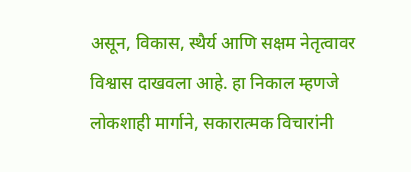असून, विकास, स्थैर्य आणि सक्षम नेतृत्वावर विश्वास दाखवला आहे. हा निकाल म्हणजे लोकशाही मार्गाने, सकारात्मक विचारांनी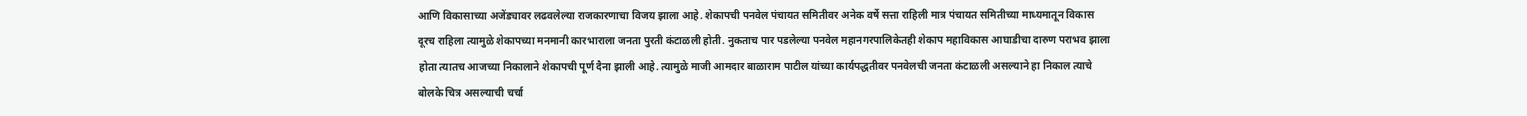आणि विकासाच्या अजेंड्यावर लढवलेल्या राजकारणाचा विजय झाला आहे. शेकापची पनवेल पंचायत समितीवर अनेक वर्षे सत्ता राहिली मात्र पंचायत समितीच्या माध्यमातून विकास दूरच राहिला त्यामुळे शेकापच्या मनमानी कारभाराला जनता पुरती कंटाळली होती. नुकताच पार पडलेल्या पनवेल महानगरपालिकेतही शेकाप महाविकास आघाडीचा दारुण पराभव झाला होता त्यातच आजच्या निकालाने शेकापची पूर्ण दैना झाली आहे. त्यामुळे माजी आमदार बाळाराम पाटील यांच्या कार्यपद्धतीवर पनवेलची जनता कंटाळली असल्याने हा निकाल त्याचे बोलके चित्र असल्याची चर्चा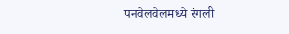पनवेलवेलमध्ये रंगली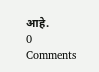आहे.
0 Comments